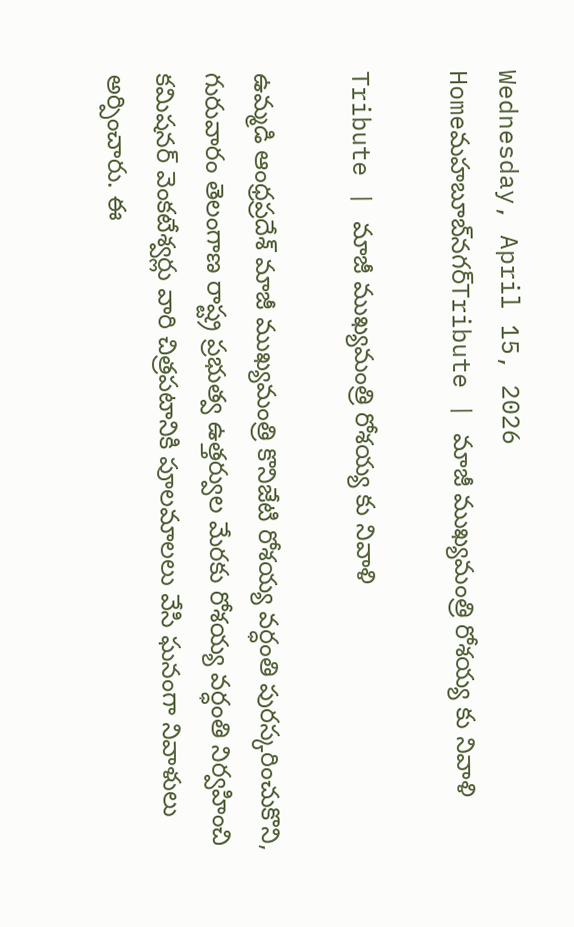Wednesday, April 15, 2026
Homeమహబూబ్‌నగర్‌Tribute | మాజీ ముఖ్యమంత్రి రోశయ్య కు నివాళి

Tribute | మాజీ ముఖ్యమంత్రి రోశయ్య కు నివాళి

ఉమ్మడి ఆంధ్రప్రదేశ్ మాజీ ముఖ్యమంత్రి కొనిజేటి రోశయ్య వర్ధంతి పురస్కరించుకొని, గురువారం తెలంగాణ రాష్ట్ర ప్రభుత్వ ఉత్తర్వుల మేరకు రోశయ్య వర్ధంతి నిర్వహించి కమిషనర్ వెంకటేశ్వర్లు వారి చిత్రపటానికి పూలమాలలు వేసి ఘనంగా నివాళులు అర్పించారు. ఈ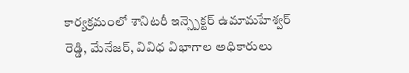కార్యక్రమంలో శానిటరీ ఇన్స్పెక్టర్ ఉమామహేశ్వర్ రెడ్డి, మేనేజర్, వివిధ విభాగాల అధికారులు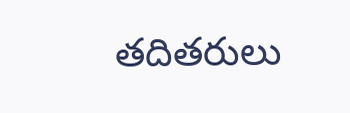తదితరులు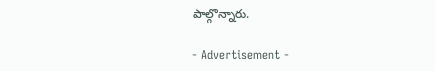పాల్గొన్నారు.

- Advertisement -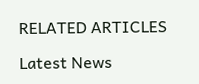RELATED ARTICLES

Latest News